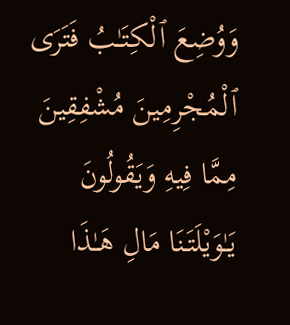وَوُضِعَ ٱلْكِتَـٰبُ فَتَرَى ٱلْمُجْرِمِينَ مُشْفِقِينَ مِمَّا فِيهِ وَيَقُولُونَ يَـٰوَيْلَتَنَا مَالِ هَـٰذَا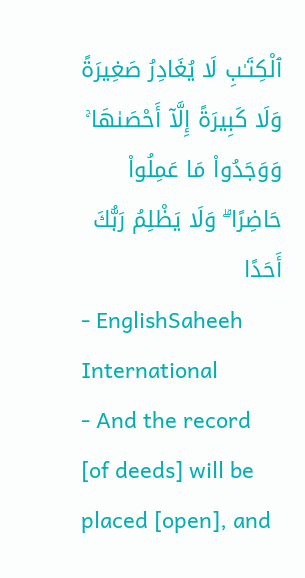ٱلْكِتَـٰبِ لَا يُغَادِرُ صَغِيرَةً وَلَا كَبِيرَةً إِلَّآ أَحْصَىٰهَا ۚ وَوَجَدُوا۟ مَا عَمِلُوا۟ حَاضِرًا ۗ وَلَا يَظْلِمُ رَبُّكَ أَحَدًا
- EnglishSaheeh International
- And the record [of deeds] will be placed [open], and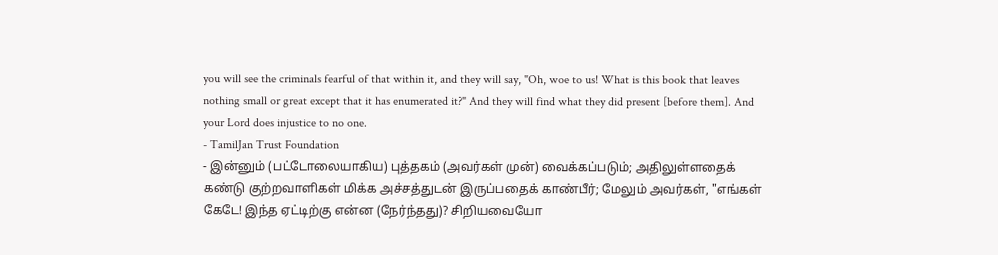you will see the criminals fearful of that within it, and they will say, "Oh, woe to us! What is this book that leaves nothing small or great except that it has enumerated it?" And they will find what they did present [before them]. And your Lord does injustice to no one.
- TamilJan Trust Foundation
- இன்னும் (பட்டோலையாகிய) புத்தகம் (அவர்கள் முன்) வைக்கப்படும்; அதிலுள்ளதைக் கண்டு குற்றவாளிகள் மிக்க அச்சத்துடன் இருப்பதைக் காண்பீர்; மேலும் அவர்கள், "எங்கள் கேடே! இந்த ஏட்டிற்கு என்ன (நேர்ந்தது)? சிறியவையோ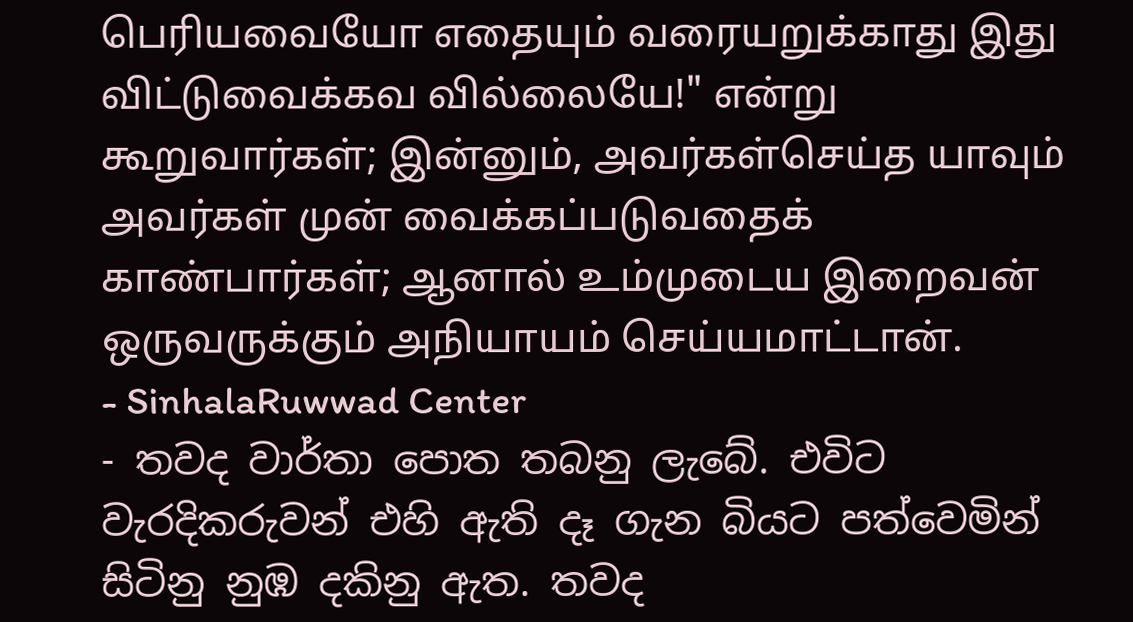பெரியவையோ எதையும் வரையறுக்காது இது விட்டுவைக்கவ வில்லையே!" என்று கூறுவார்கள்; இன்னும், அவர்கள்செய்த யாவும் அவர்கள் முன் வைக்கப்படுவதைக் காண்பார்கள்; ஆனால் உம்முடைய இறைவன் ஒருவருக்கும் அநியாயம் செய்யமாட்டான்.
- SinhalaRuwwad Center
- තවද වාර්තා පොත තබනු ලැබේ. එවිට වැරදිකරුවන් එහි ඇති දෑ ගැන බියට පත්වෙමින් සිටිනු නුඹ දකිනු ඇත. තවද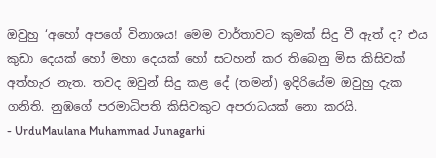ඔවුහු ‘අහෝ අපගේ විනාශය! මෙම වාර්තාවට කුමක් සිදු වී ඇත් ද? එය කුඩා දෙයක් හෝ මහා දෙයක් හෝ සටහන් කර තිබෙනු මිස කිසිවක් අත්හැර නැත. තවද ඔවුන් සිදු කළ දේ (තමන්) ඉදිරියේම ඔවුහු දැක ගනිති. නුඹගේ පරමාධිපති කිසිවකුට අපරාධයක් නො කරයි.
- UrduMaulana Muhammad Junagarhi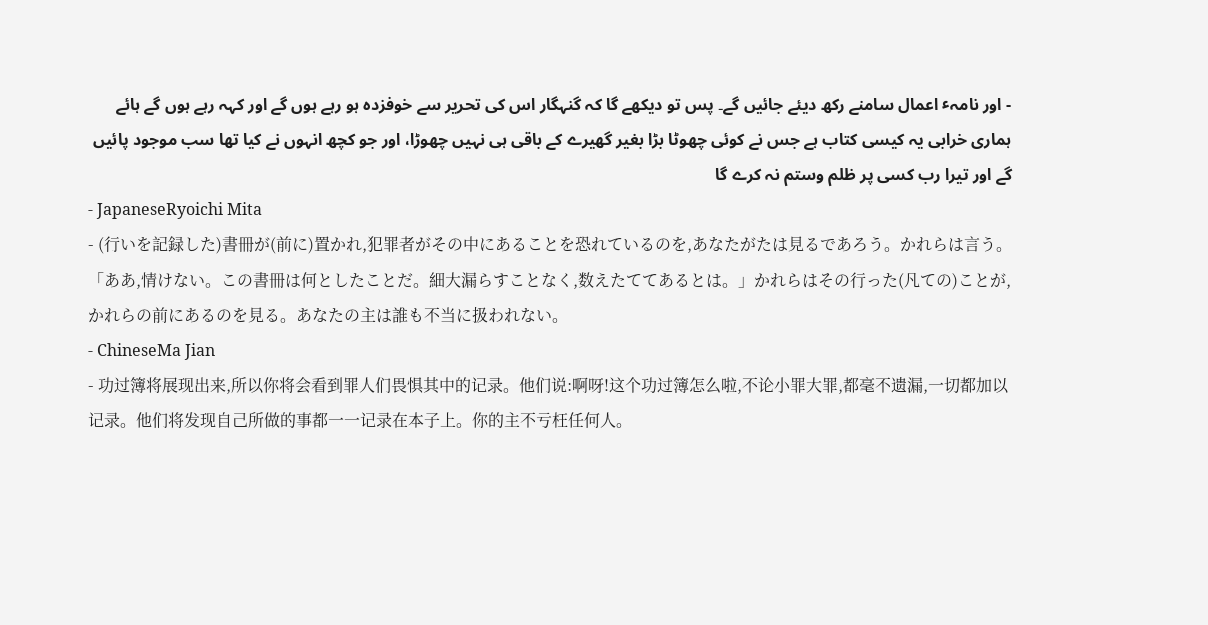- اور نامہٴ اعمال سامنے رکھ دیئے جائیں گے۔ پس تو دیکھے گا کہ گنہگار اس کی تحریر سے خوفزده ہو رہے ہوں گے اور کہہ رہے ہوں گے ہائے ہماری خرابی یہ کیسی کتاب ہے جس نے کوئی چھوٹا بڑا بغیر گھیرے کے باقی ہی نہیں چھوڑا، اور جو کچھ انہوں نے کیا تھا سب موجود پائیں گے اور تیرا رب کسی پر ظلم وستم نہ کرے گا
- JapaneseRyoichi Mita
- (行いを記録した)書冊が(前に)置かれ,犯罪者がその中にあることを恐れているのを,あなたがたは見るであろう。かれらは言う。「ああ,情けない。この書冊は何としたことだ。細大漏らすことなく,数えたててあるとは。」かれらはその行った(凡ての)ことが,かれらの前にあるのを見る。あなたの主は誰も不当に扱われない。
- ChineseMa Jian
- 功过簿将展现出来,所以你将会看到罪人们畏惧其中的记录。他们说:啊呀!这个功过簿怎么啦,不论小罪大罪,都毫不遗漏,一切都加以记录。他们将发现自己所做的事都一一记录在本子上。你的主不亏枉任何人。